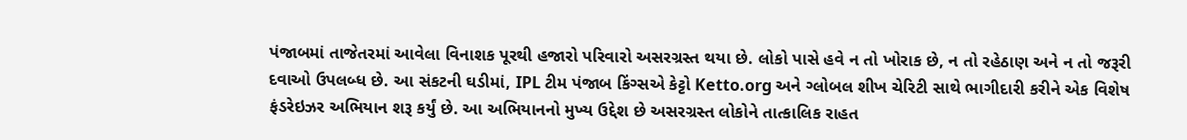પંજાબમાં તાજેતરમાં આવેલા વિનાશક પૂરથી હજારો પરિવારો અસરગ્રસ્ત થયા છે. લોકો પાસે હવે ન તો ખોરાક છે, ન તો રહેઠાણ અને ન તો જરૂરી દવાઓ ઉપલબ્ધ છે. આ સંકટની ઘડીમાં, IPL ટીમ પંજાબ કિંગ્સએ કેટ્ટો Ketto.org અને ગ્લોબલ શીખ ચેરિટી સાથે ભાગીદારી કરીને એક વિશેષ ફંડરેઇઝર અભિયાન શરૂ કર્યું છે. આ અભિયાનનો મુખ્ય ઉદ્દેશ છે અસરગ્રસ્ત લોકોને તાત્કાલિક રાહત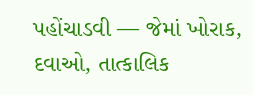પહોંચાડવી — જેમાં ખોરાક, દવાઓ, તાત્કાલિક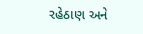રહેઠાણ અને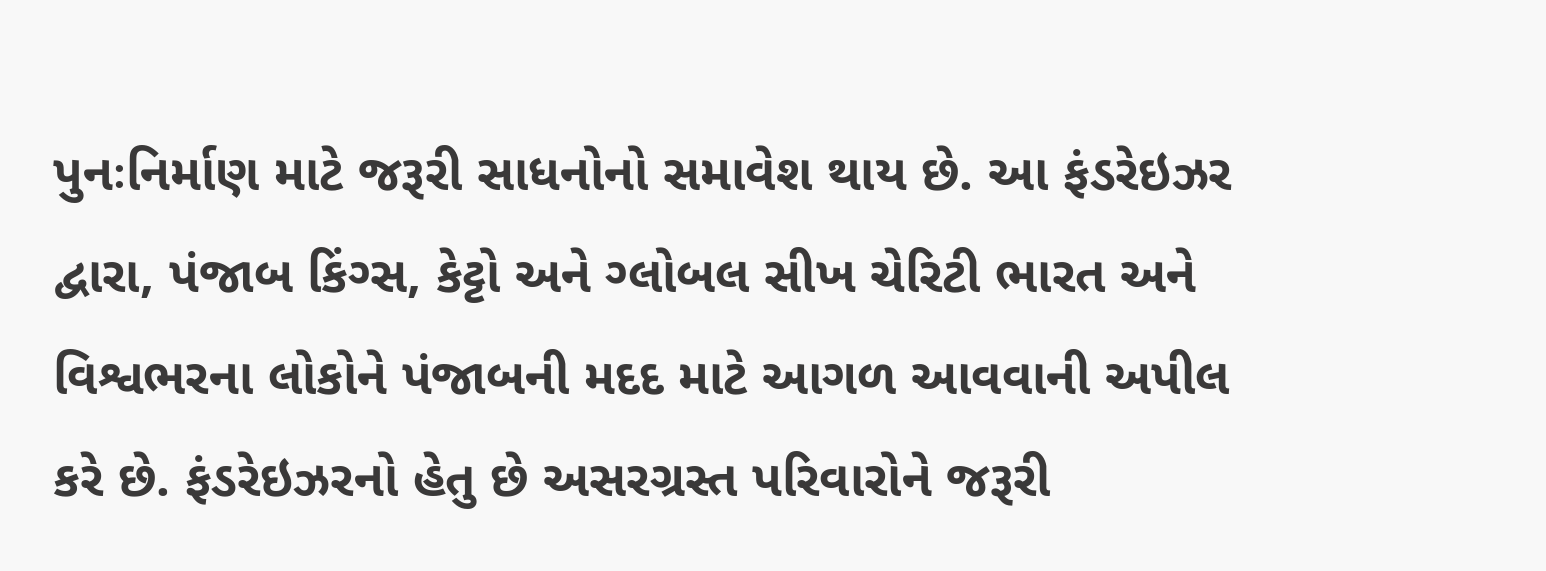પુનઃનિર્માણ માટે જરૂરી સાધનોનો સમાવેશ થાય છે. આ ફંડરેઇઝર દ્વારા, પંજાબ કિંગ્સ, કેટ્ટો અને ગ્લોબલ સીખ ચેરિટી ભારત અને વિશ્વભરના લોકોને પંજાબની મદદ માટે આગળ આવવાની અપીલ કરે છે. ફંડરેઇઝરનો હેતુ છે અસરગ્રસ્ત પરિવારોને જરૂરી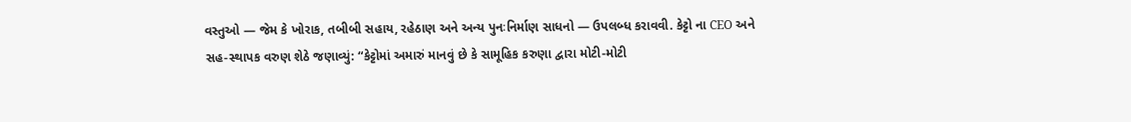વસ્તુઓ — જેમ કે ખોરાક, તબીબી સહાય, રહેઠાણ અને અન્ય પુનઃનિર્માણ સાધનો — ઉપલબ્ધ કરાવવી. કેટ્ટો ના CEO અને સહ-સ્થાપક વરુણ શેઠે જણાવ્યું: “કેટ્ટોમાં અમારું માનવું છે કે સામૂહિક કરુણા દ્વારા મોટી-મોટી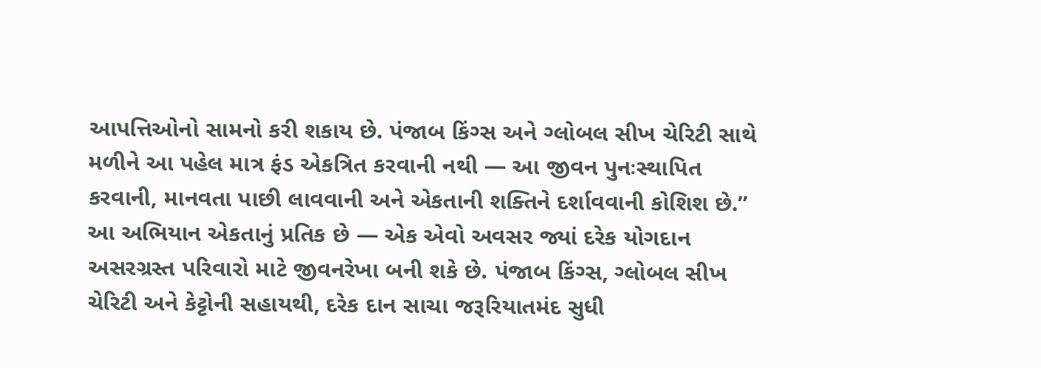આપત્તિઓનો સામનો કરી શકાય છે. પંજાબ કિંગ્સ અને ગ્લોબલ સીખ ચેરિટી સાથે મળીને આ પહેલ માત્ર ફંડ એકત્રિત કરવાની નથી — આ જીવન પુનઃસ્થાપિત કરવાની, માનવતા પાછી લાવવાની અને એકતાની શક્તિને દર્શાવવાની કોશિશ છે.”
આ અભિયાન એકતાનું પ્રતિક છે — એક એવો અવસર જ્યાં દરેક યોગદાન અસરગ્રસ્ત પરિવારો માટે જીવનરેખા બની શકે છે. પંજાબ કિંગ્સ, ગ્લોબલ સીખ ચેરિટી અને કેટ્ટોની સહાયથી, દરેક દાન સાચા જરૂરિયાતમંદ સુધી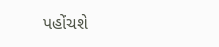પહોંચશે